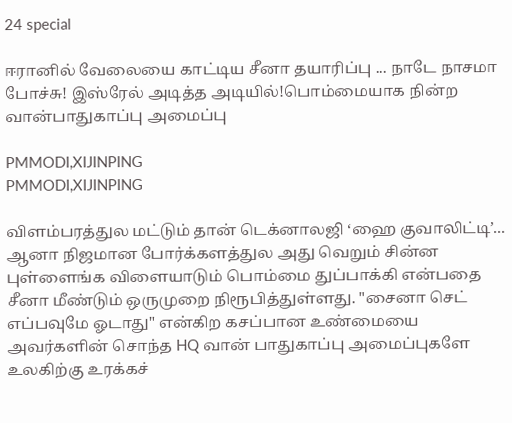24 special

ஈரானில் வேலையை காட்டிய சீனா தயாரிப்பு ... நாடே நாசமா போச்சு! இஸ்ரேல் அடித்த அடியில்!பொம்மையாக நின்ற வான்பாதுகாப்பு அமைப்பு

PMMODI,XIJINPING
PMMODI,XIJINPING

விளம்பரத்துல மட்டும் தான் டெக்னாலஜி ‘ஹை குவாலிட்டி’... ஆனா நிஜமான போர்க்களத்துல அது வெறும் சின்ன புள்ளைங்க விளையாடும் பொம்மை துப்பாக்கி என்பதை சீனா மீண்டும் ஒருமுறை நிரூபித்துள்ளது. "சைனா செட் எப்பவுமே ஓடாது" என்கிற கசப்பான உண்மையை அவர்களின் சொந்த HQ வான் பாதுகாப்பு அமைப்புகளே உலகிற்கு உரக்கச்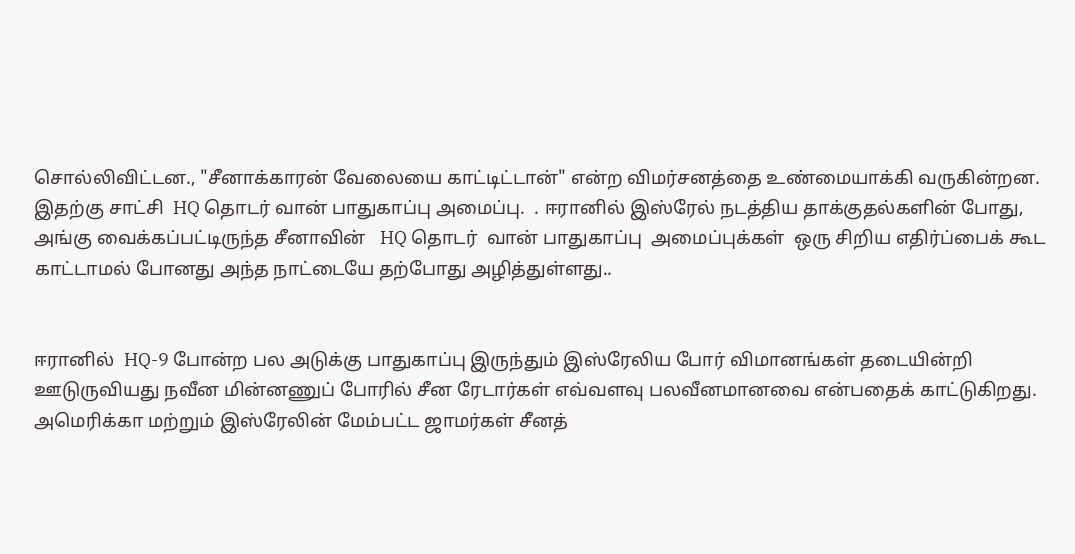சொல்லிவிட்டன., "சீனாக்காரன் வேலையை காட்டிட்டான்" என்ற விமர்சனத்தை உண்மையாக்கி வருகின்றன. இதற்கு சாட்சி  HQ தொடர் வான் பாதுகாப்பு அமைப்பு.  . ஈரானில் இஸ்ரேல் நடத்திய தாக்குதல்களின் போது, அங்கு வைக்கப்பட்டிருந்த சீனாவின்   HQ தொடர்  வான் பாதுகாப்பு  அமைப்புக்கள்  ஒரு சிறிய எதிர்ப்பைக் கூட காட்டாமல் போனது அந்த நாட்டையே தற்போது அழித்துள்ளது..


ஈரானில்  HQ-9 போன்ற பல அடுக்கு பாதுகாப்பு இருந்தும் இஸ்ரேலிய போர் விமானங்கள் தடையின்றி ஊடுருவியது நவீன மின்னணுப் போரில் சீன ரேடார்கள் எவ்வளவு பலவீனமானவை என்பதைக் காட்டுகிறது. அமெரிக்கா மற்றும் இஸ்ரேலின் மேம்பட்ட ஜாமர்கள் சீனத்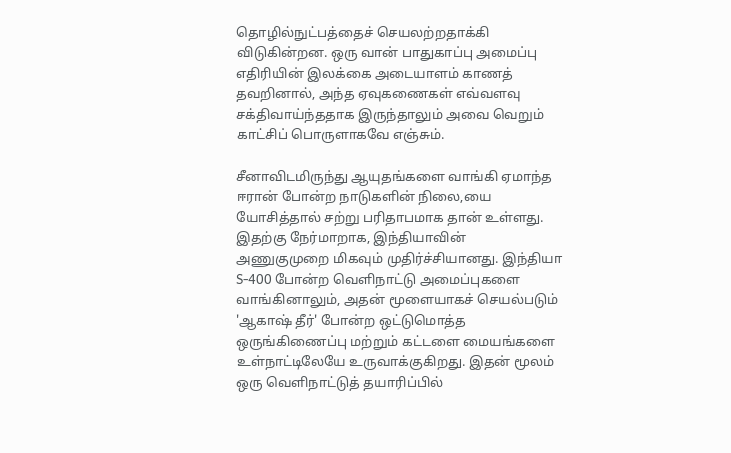தொழில்நுட்பத்தைச் செயலற்றதாக்கி விடுகின்றன. ஒரு வான் பாதுகாப்பு அமைப்பு எதிரியின் இலக்கை அடையாளம் காணத் தவறினால், அந்த ஏவுகணைகள் எவ்வளவு சக்திவாய்ந்ததாக இருந்தாலும் அவை வெறும் காட்சிப் பொருளாகவே எஞ்சும்.

சீனாவிடமிருந்து ஆயுதங்களை வாங்கி ஏமாந்த ஈரான் போன்ற நாடுகளின் நிலை,யை யோசித்தால் சற்று பரிதாபமாக தான் உள்ளது. இதற்கு நேர்மாறாக, இந்தியாவின் அணுகுமுறை மிகவும் முதிர்ச்சியானது. இந்தியா S-400 போன்ற வெளிநாட்டு அமைப்புகளை வாங்கினாலும், அதன் மூளையாகச் செயல்படும் 'ஆகாஷ் தீர்' போன்ற ஒட்டுமொத்த ஒருங்கிணைப்பு மற்றும் கட்டளை மையங்களை உள்நாட்டிலேயே உருவாக்குகிறது. இதன் மூலம் ஒரு வெளிநாட்டுத் தயாரிப்பில்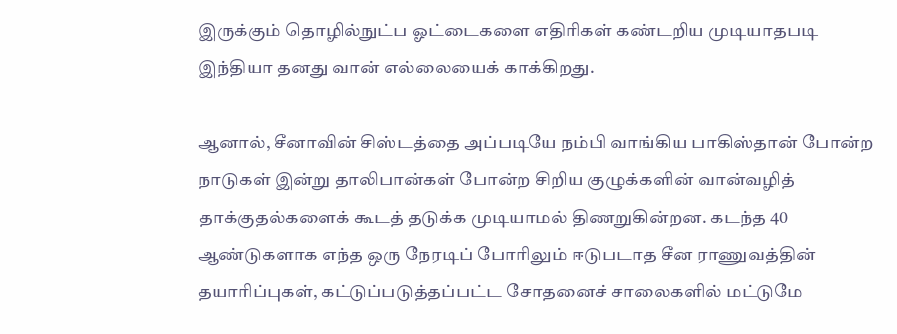இருக்கும் தொழில்நுட்ப ஓட்டைகளை எதிரிகள் கண்டறிய முடியாதபடி இந்தியா தனது வான் எல்லையைக் காக்கிறது.

ஆனால், சீனாவின் சிஸ்டத்தை அப்படியே நம்பி வாங்கிய பாகிஸ்தான் போன்ற நாடுகள் இன்று தாலிபான்கள் போன்ற சிறிய குழுக்களின் வான்வழித் தாக்குதல்களைக் கூடத் தடுக்க முடியாமல் திணறுகின்றன. கடந்த 40 ஆண்டுகளாக எந்த ஒரு நேரடிப் போரிலும் ஈடுபடாத சீன ராணுவத்தின் தயாரிப்புகள், கட்டுப்படுத்தப்பட்ட சோதனைச் சாலைகளில் மட்டுமே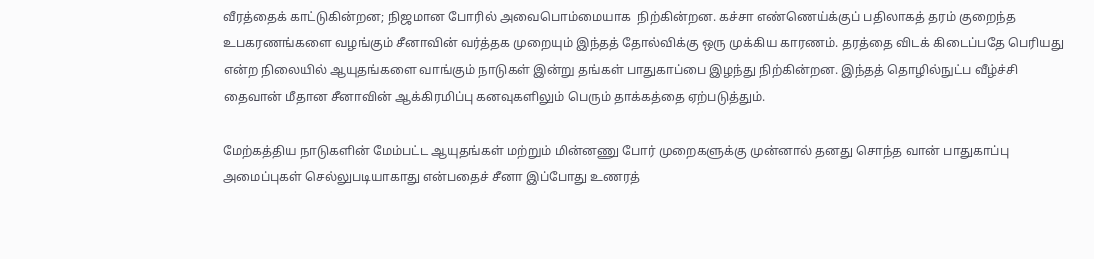வீரத்தைக் காட்டுகின்றன; நிஜமான போரில் அவைபொம்மையாக  நிற்கின்றன. கச்சா எண்ணெய்க்குப் பதிலாகத் தரம் குறைந்த உபகரணங்களை வழங்கும் சீனாவின் வர்த்தக முறையும் இந்தத் தோல்விக்கு ஒரு முக்கிய காரணம். தரத்தை விடக் கிடைப்பதே பெரியது என்ற நிலையில் ஆயுதங்களை வாங்கும் நாடுகள் இன்று தங்கள் பாதுகாப்பை இழந்து நிற்கின்றன. இந்தத் தொழில்நுட்ப வீழ்ச்சி தைவான் மீதான சீனாவின் ஆக்கிரமிப்பு கனவுகளிலும் பெரும் தாக்கத்தை ஏற்படுத்தும்.

மேற்கத்திய நாடுகளின் மேம்பட்ட ஆயுதங்கள் மற்றும் மின்னணு போர் முறைகளுக்கு முன்னால் தனது சொந்த வான் பாதுகாப்பு அமைப்புகள் செல்லுபடியாகாது என்பதைச் சீனா இப்போது உணரத்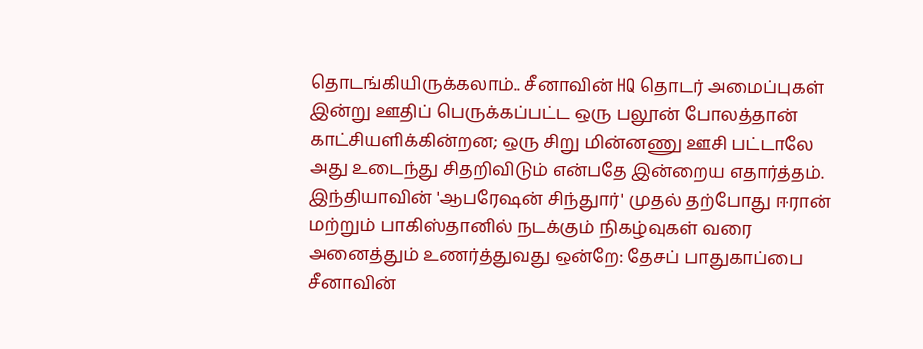தொடங்கியிருக்கலாம்.. சீனாவின் HQ தொடர் அமைப்புகள் இன்று ஊதிப் பெருக்கப்பட்ட ஒரு பலூன் போலத்தான் காட்சியளிக்கின்றன; ஒரு சிறு மின்னணு ஊசி பட்டாலே அது உடைந்து சிதறிவிடும் என்பதே இன்றைய எதார்த்தம். இந்தியாவின் 'ஆபரேஷன் சிந்துார்' முதல் தற்போது ஈரான் மற்றும் பாகிஸ்தானில் நடக்கும் நிகழ்வுகள் வரை அனைத்தும் உணர்த்துவது ஒன்றே: தேசப் பாதுகாப்பை சீனாவின்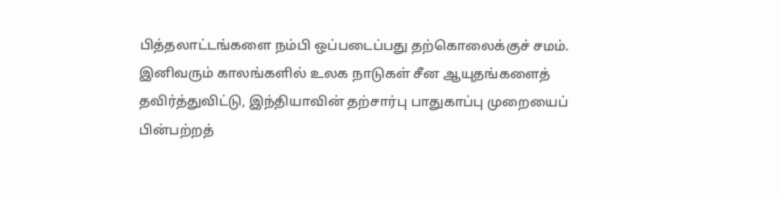பித்தலாட்டங்களை நம்பி ஒப்படைப்பது தற்கொலைக்குச் சமம். இனிவரும் காலங்களில் உலக நாடுகள் சீன ஆயுதங்களைத் தவிர்த்துவிட்டு, இந்தியாவின் தற்சார்பு பாதுகாப்பு முறையைப் பின்பற்றத்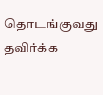தொடங்குவது தவிர்க்க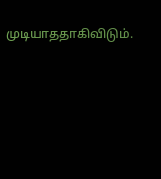முடியாததாகிவிடும்.